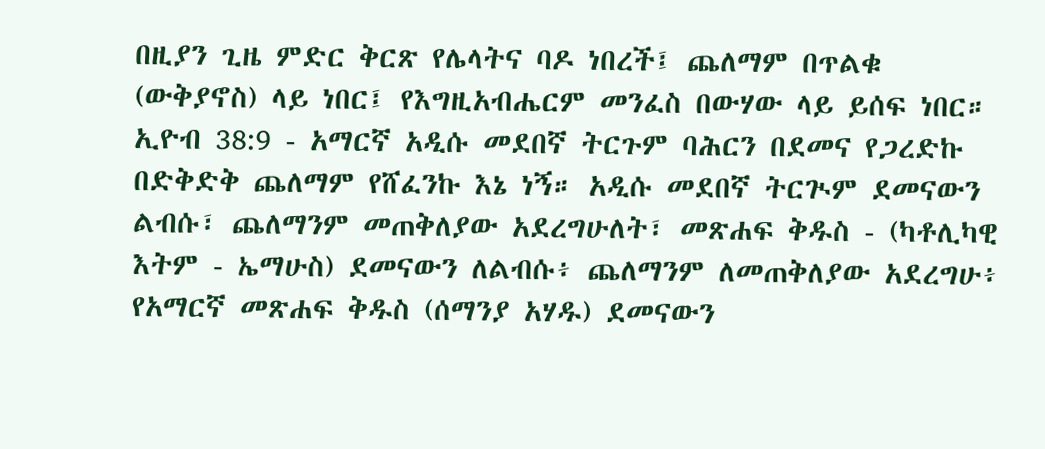በዚያን ጊዜ ምድር ቅርጽ የሌላትና ባዶ ነበረች፤ ጨለማም በጥልቁ (ውቅያኖስ) ላይ ነበር፤ የእግዚአብሔርም መንፈስ በውሃው ላይ ይሰፍ ነበር።
ኢዮብ 38:9 - አማርኛ አዲሱ መደበኛ ትርጉም ባሕርን በደመና የጋረድኩ በድቅድቅ ጨለማም የሸፈንኩ እኔ ነኝ። አዲሱ መደበኛ ትርጒም ደመናውን ልብሱ፣ ጨለማንም መጠቅለያው አደረግሁለት፣ መጽሐፍ ቅዱስ - (ካቶሊካዊ እትም - ኤማሁስ) ደመናውን ለልብሱ፥ ጨለማንም ለመጠቅለያው አደረግሁ፥ የአማርኛ መጽሐፍ ቅዱስ (ሰማንያ አሃዱ) ደመናውን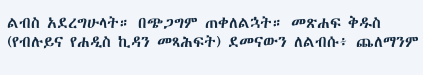ልብስ አደረግሁላት። በጭጋግም ጠቀለልኋት። መጽሐፍ ቅዱስ (የብሉይና የሐዲስ ኪዳን መጻሕፍት) ደመናውን ለልብሱ፥ ጨለማንም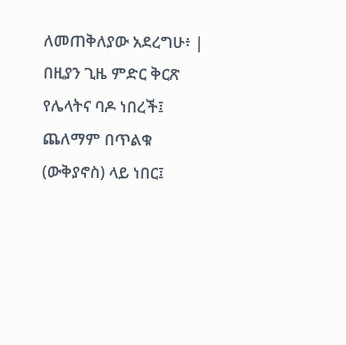ለመጠቅለያው አደረግሁ፥ |
በዚያን ጊዜ ምድር ቅርጽ የሌላትና ባዶ ነበረች፤ ጨለማም በጥልቁ (ውቅያኖስ) ላይ ነበር፤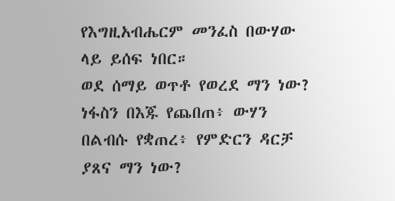የእግዚአብሔርም መንፈስ በውሃው ላይ ይሰፍ ነበር።
ወደ ሰማይ ወጥቶ የወረደ ማን ነው? ነፋስን በእጁ የጨበጠ፥ ውሃን በልብሱ የቋጠረ፥ የምድርን ዳርቻ ያጸና ማን ነው?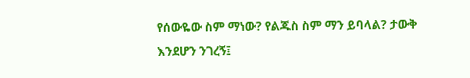የሰውዬው ስም ማነው? የልጁስ ስም ማን ይባላል? ታውቅ እንደሆን ንገረኝ፤